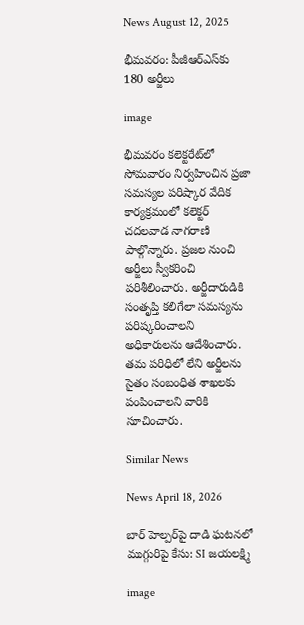News August 12, 2025

భీమవరం: పీజీఆర్ఎస్‌కు 180 అర్జీలు

image

భీమవరం కలెక్టరేట్‌లో సోమవారం నిర్వహించిన ప్రజా సమస్యల పరిష్కార వేదిక కార్యక్రమంలో కలెక్టర్ చదలవాడ నాగరాణి పాల్గొన్నారు. ప్రజల నుంచి అర్జీలు స్వీకరించి పరిశీలించారు. అర్జీదారుడికి సంతృప్తి కలిగేలా సమస్యను పరిష్కరించాలని అధికారులను ఆదేశించారు. తమ పరిధిలో లేని అర్జీలను సైతం సంబంధిత శాఖలకు పంపించాలని వారికి సూచించారు.

Similar News

News April 18, 2026

బార్ హెల్పర్‌పై దాడి ఘటనలో ముగ్గురిపై కేసు: SI జయలక్ష్మి

image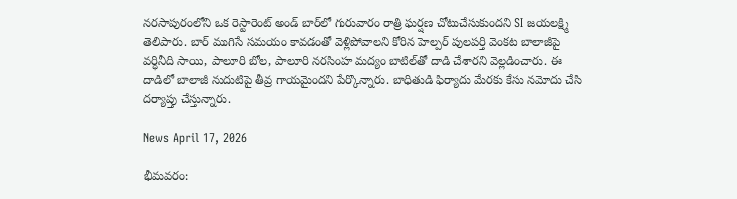నరసాపురంలోని ఒక రెస్టారెంట్ అండ్ బార్‌లో గురువారం రాత్రి ఘర్షణ చోటుచేసుకుందని SI జయలక్ష్మి తెలిపారు. బార్ ముగిసే సమయం కావడంతో వెళ్లిపోవాలని కోరిన హెల్పర్ పులపర్తి వెంకట బాలాజీపై వర్ధినీది సాయి, పాలూరి బోల, పాలూరి నరసింహ మద్యం బాటిల్‌తో దాడి చేశారని వెల్లడించారు. ఈ దాడిలో బాలాజీ నుదుటిపై తీవ్ర గాయమైందని పేర్కొన్నారు. బాధితుడి ఫిర్యాదు మేరకు కేసు నమోదు చేసి దర్యాప్తు చేస్తున్నారు.

News April 17, 2026

భీమవరం: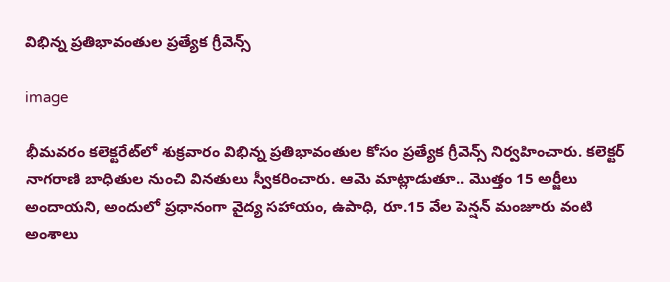విభిన్న ప్రతిభావంతుల ప్రత్యేక గ్రీవెన్స్

image

భీమవరం కలెక్టరేట్‌లో శుక్రవారం విభిన్న ప్రతిభావంతుల కోసం ప్రత్యేక గ్రీవెన్స్ నిర్వహించారు. కలెక్టర్ నాగరాణి బాధితుల నుంచి వినతులు స్వీకరించారు. ఆమె మాట్లాడుతూ.. మొత్తం 15 అర్జీలు అందాయని, అందులో ప్రధానంగా వైద్య సహాయం, ఉపాధి, రూ.15 వేల పెన్షన్ మంజూరు వంటి అంశాలు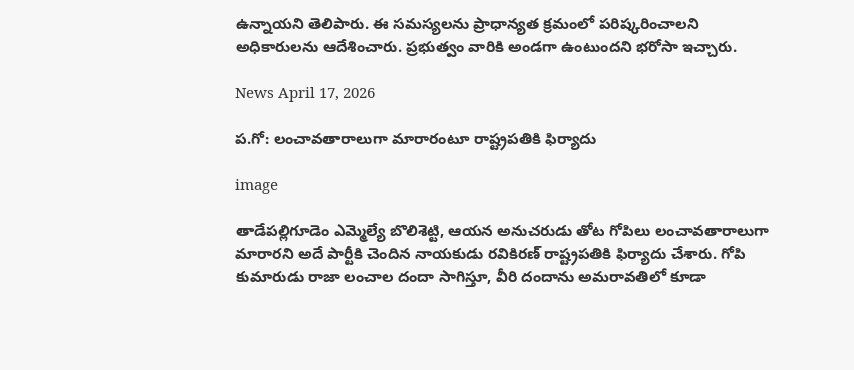ఉన్నాయని తెలిపారు. ఈ సమస్యలను ప్రాధాన్యత క్రమంలో పరిష్కరించాలని అధికారులను ఆదేశించారు. ప్రభుత్వం వారికి అండగా ఉంటుందని భరోసా ఇచ్చారు.

News April 17, 2026

ప.గో: లంచావతారాలుగా మారారంటూ రాష్ట్రపతికి ఫిర్యాదు

image

తాడేపల్లిగూడెం ఎమ్మెల్యే బొలిశెట్టి, ఆయన అనుచరుడు తోట గోపిలు లంచావతారాలుగా మారారని అదే పార్టీకి చెందిన నాయకుడు రవికిరణ్ రాష్ట్రపతికి ఫిర్యాదు చేశారు. గోపి కుమారుడు రాజా లంచాల దందా సాగిస్తూ, వీరి దందాను అమరావతిలో కూడా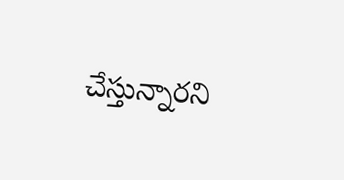చేస్తున్నారని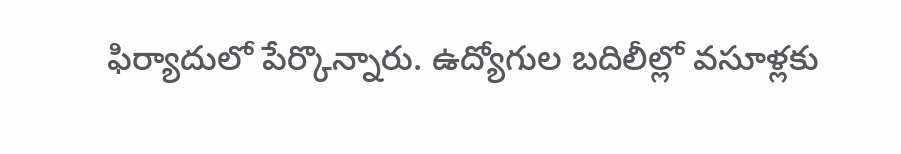ఫిర్యాదులో పేర్కొన్నారు. ఉద్యోగుల బదిలీల్లో వసూళ్లకు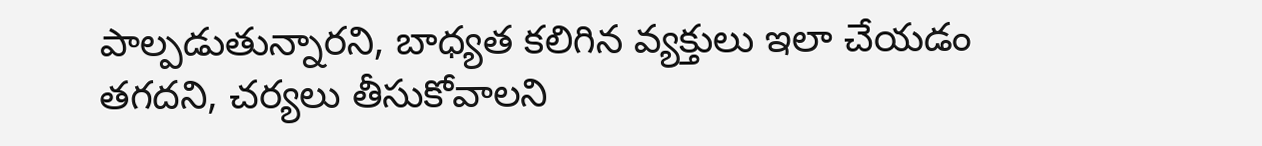పాల్పడుతున్నారని, బాధ్యత కలిగిన వ్యక్తులు ఇలా చేయడం తగదని, చర్యలు తీసుకోవాలని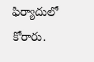ఫిర్యాదులో కోరారు.